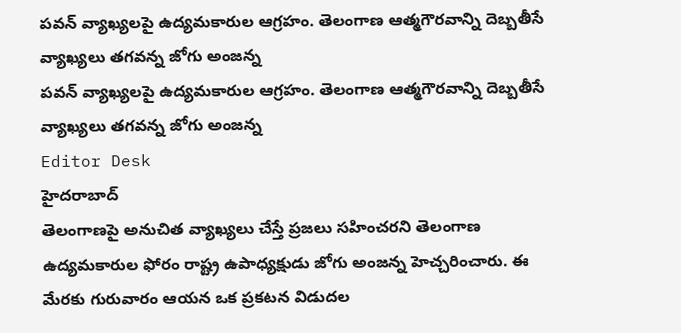పవన్ వ్యాఖ్యలపై ఉద్యమకారుల ఆగ్రహం. తెలంగాణ ఆత్మగౌరవాన్ని దెబ్బతీసే వ్యాఖ్యలు తగవన్న జోగు అంజన్న
పవన్ వ్యాఖ్యలపై ఉద్యమకారుల ఆగ్రహం. తెలంగాణ ఆత్మగౌరవాన్ని దెబ్బతీసే వ్యాఖ్యలు తగవన్న జోగు అంజన్న
Editor Desk
హైదరాబాద్
తెలంగాణపై అనుచిత వ్యాఖ్యలు చేస్తే ప్రజలు సహించరని తెలంగాణ ఉద్యమకారుల ఫోరం రాష్ట్ర ఉపాధ్యక్షుడు జోగు అంజన్న హెచ్చరించారు. ఈ మేరకు గురువారం ఆయన ఒక ప్రకటన విడుదల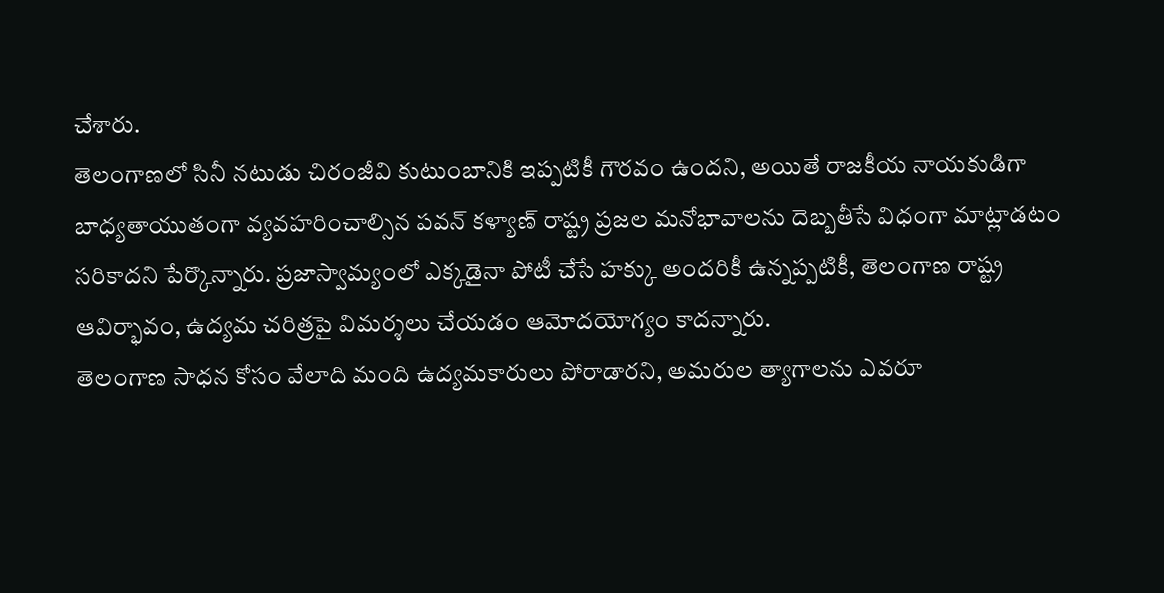చేశారు.
తెలంగాణలో సినీ నటుడు చిరంజీవి కుటుంబానికి ఇప్పటికీ గౌరవం ఉందని, అయితే రాజకీయ నాయకుడిగా బాధ్యతాయుతంగా వ్యవహరించాల్సిన పవన్ కళ్యాణ్ రాష్ట్ర ప్రజల మనోభావాలను దెబ్బతీసే విధంగా మాట్లాడటం సరికాదని పేర్కొన్నారు. ప్రజాస్వామ్యంలో ఎక్కడైనా పోటీ చేసే హక్కు అందరికీ ఉన్నప్పటికీ, తెలంగాణ రాష్ట్ర ఆవిర్భావం, ఉద్యమ చరిత్రపై విమర్శలు చేయడం ఆమోదయోగ్యం కాదన్నారు.
తెలంగాణ సాధన కోసం వేలాది మంది ఉద్యమకారులు పోరాడారని, అమరుల త్యాగాలను ఎవరూ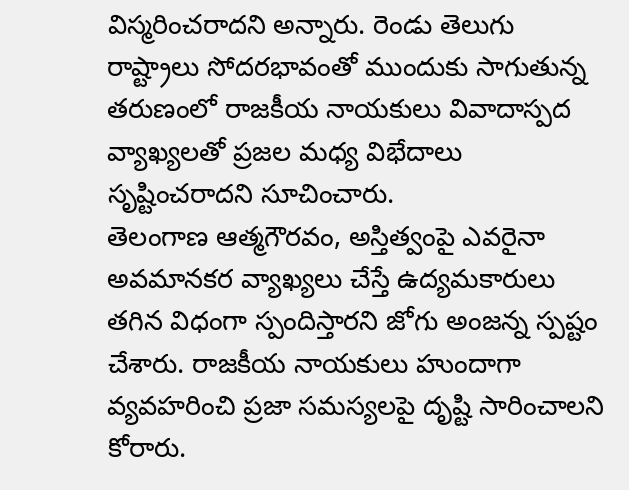విస్మరించరాదని అన్నారు. రెండు తెలుగు రాష్ట్రాలు సోదరభావంతో ముందుకు సాగుతున్న తరుణంలో రాజకీయ నాయకులు వివాదాస్పద వ్యాఖ్యలతో ప్రజల మధ్య విభేదాలు సృష్టించరాదని సూచించారు.
తెలంగాణ ఆత్మగౌరవం, అస్తిత్వంపై ఎవరైనా అవమానకర వ్యాఖ్యలు చేస్తే ఉద్యమకారులు తగిన విధంగా స్పందిస్తారని జోగు అంజన్న స్పష్టం చేశారు. రాజకీయ నాయకులు హుందాగా వ్యవహరించి ప్రజా సమస్యలపై దృష్టి సారించాలని కోరారు.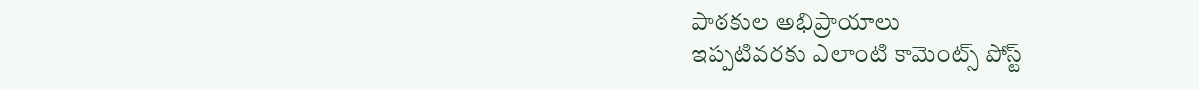పాఠకుల అభిప్రాయాలు
ఇప్పటివరకు ఎలాంటి కామెంట్స్ పోస్ట్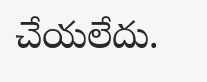చేయలేదు.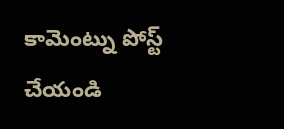కామెంట్ను పోస్ట్ చేయండి